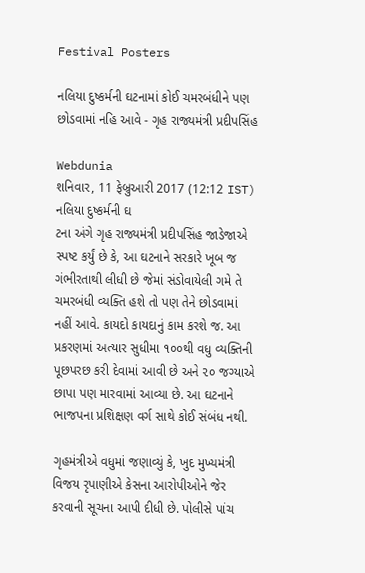Festival Posters

નલિયા દુષ્કર્મની ઘટનામાં કોઈ ચમરબંધીને પણ છોડવામાં નહિ આવે - ગૃહ રાજ્યમંત્રી પ્રદીપસિંહ

Webdunia
શનિવાર, 11 ફેબ્રુઆરી 2017 (12:12 IST)
નલિયા દુષ્કર્મની ઘ
ટના અંગે ગૃહ રાજ્યમંત્રી પ્રદીપસિંહ જાડેજાએ સ્પષ્ટ કર્યું છે કે, આ ઘટનાને સરકારે ખૂબ જ ગંભીરતાથી લીધી છે જેમાં સંડોવાયેલી ગમે તે ચમરબંધી વ્યક્તિ હશે તો પણ તેને છોડવામાં નહીં આવે. કાયદો કાયદાનું કામ કરશે જ. આ પ્રકરણમાં અત્યાર સુધીમા ૧૦૦થી વધુ વ્યક્તિની પૂછપરછ કરી દેવામાં આવી છે અને ૨૦ જગ્યાએ છાપા પણ મારવામાં આવ્યા છે. આ ઘટનાને ભાજપના પ્રશિક્ષણ વર્ગ સાથે કોઈ સંબંધ નથી.

ગૃહમંત્રીએ વધુમાં જણાવ્યું કે, ખુદ મુખ્યમંત્રી વિજય રૃપાણીએ કેસના આરોપીઓને જેર કરવાની સૂચના આપી દીધી છે. પોલીસે પાંચ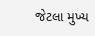જેટલા મુખ્ય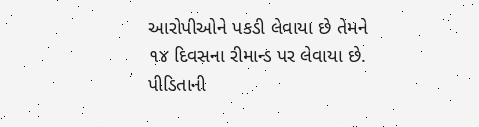આરોપીઓને પકડી લેવાયા છે તેમને ૧૪ દિવસના રીમાન્ડ પર લેવાયા છે. પીડિતાની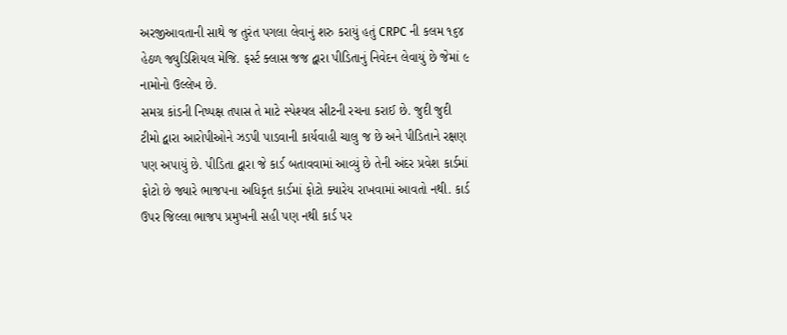અરજીઆવતાની સાથે જ તુરંત પગલા લેવાનું શરુ કરાયું હતું CRPC ની કલમ ૧૬૪ હેઠળ જ્યુડિશિયલ મેજિ. ફર્સ્ટ ક્લાસ જજ દ્વારા પીડિતાનું નિવેદન લેવાયું છે જેમાં ૯ નામોનો ઉલ્લેખ છે.
સમગ્ર કાંડની નિષ્પક્ષ તપાસ તે માટે સ્પેશ્યલ સીટની રચના કરાઈ છે. જુદી જુદી ટીમો દ્વારા આરોપીઓને ઝડપી પાડવાની કાર્યવાહી ચાલુ જ છે અને પીડિતાને રક્ષણ પણ અપાયું છે. પીડિતા દ્વારા જે કાર્ડ બતાવવામાં આવ્યું છે તેની અંદર પ્રવેશ કાર્ડમાં ફોટો છે જ્યારે ભાજપના અધિકૃત કાર્ડમાં ફોટો ક્યારેય રાખવામાં આવતો નથી. કાર્ડ ઉપર જિલ્લા ભાજપ પ્રમુખની સહી પણ નથી કાર્ડ પર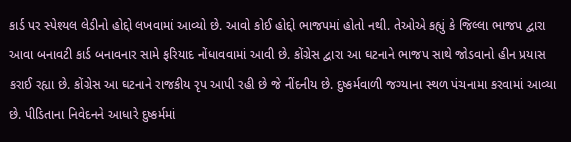કાર્ડ પર સ્પેશ્યલ લેડીનો હોદ્દો લખવામાં આવ્યો છે. આવો કોઈ હોદ્દો ભાજપમાં હોતો નથી. તેઓએ કહ્યું કે જિલ્લા ભાજપ દ્વારા આવા બનાવટી કાર્ડ બનાવનાર સામે ફરિયાદ નોંધાવવામાં આવી છે. કોંગ્રેસ દ્વારા આ ઘટનાને ભાજપ સાથે જોડવાનો હીન પ્રયાસ કરાઈ રહ્યા છે. કોંગ્રેસ આ ઘટનાને રાજકીય રૃપ આપી રહી છે જે નીંદનીય છે. દુષ્કર્મવાળી જગ્યાના સ્થળ પંચનામા કરવામાં આવ્યા છે. પીડિતાના નિવેદનને આધારે દુષ્કર્મમાં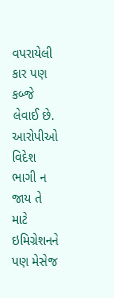વપરાયેલી કાર પણ કબ્જે લેવાઈ છે. આરોપીઓ વિદેશ ભાગી ન જાય તે માટે ઇમિગ્રેશનને પણ મેસેજ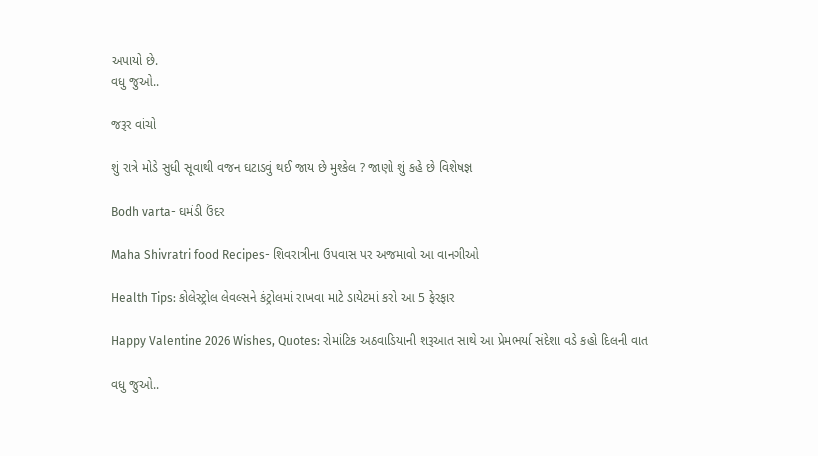અપાયો છે.
વધુ જુઓ..

જરૂર વાંચો

શું રાત્રે મોડે સુધી સૂવાથી વજન ઘટાડવું થઈ જાય છે મુશ્કેલ ? જાણો શું કહે છે વિશેષજ્ઞ

Bodh varta- ઘમંડી ઉંદર

Maha Shivratri food Recipes- શિવરાત્રીના ઉપવાસ પર અજમાવો આ વાનગીઓ

Health Tips: કોલેસ્ટ્રોલ લેવલ્સને કંટ્રોલમાં રાખવા માટે ડાયેટમાં કરો આ 5 ફેરફાર

Happy Valentine 2026 Wishes, Quotes: રોમાંટિક અઠવાડિયાની શરૂઆત સાથે આ પ્રેમભર્યા સંદેશા વડે કહો દિલની વાત

વધુ જુઓ..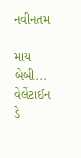નવીનતમ

માય બેબી... વેલેંટાઈન ડે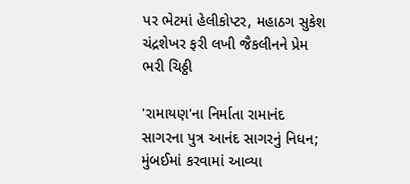પર ભેટમાં હેલીકોપ્ટર, મહાઠગ સુકેશ ચંદ્રશેખર ફરી લખી જૈકલીનને પ્રેમ ભરી ચિઠ્ઠી

'રામાયણ'ના નિર્માતા રામાનંદ સાગરના પુત્ર આનંદ સાગરનું નિધન; મુંબઈમાં કરવામાં આવ્યા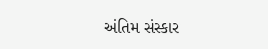અંતિમ સંસ્કાર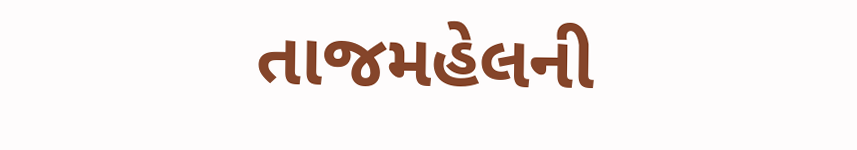તાજમહેલની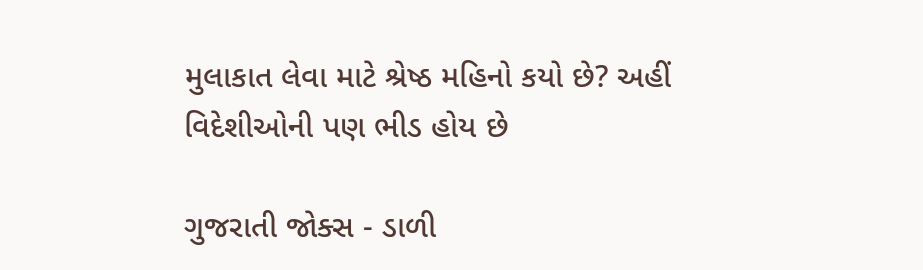મુલાકાત લેવા માટે શ્રેષ્ઠ મહિનો કયો છે? અહીં વિદેશીઓની પણ ભીડ હોય છે

ગુજરાતી જોક્સ - ડાળી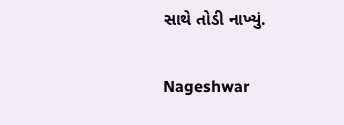સાથે તોડી નાખ્યું.

Nageshwar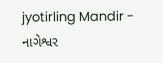jyotirling Mandir - નાગેશ્વર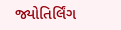જ્યોતિર્લિંગ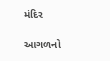મંદિર

આગળનો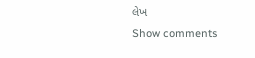લેખ
Show comments